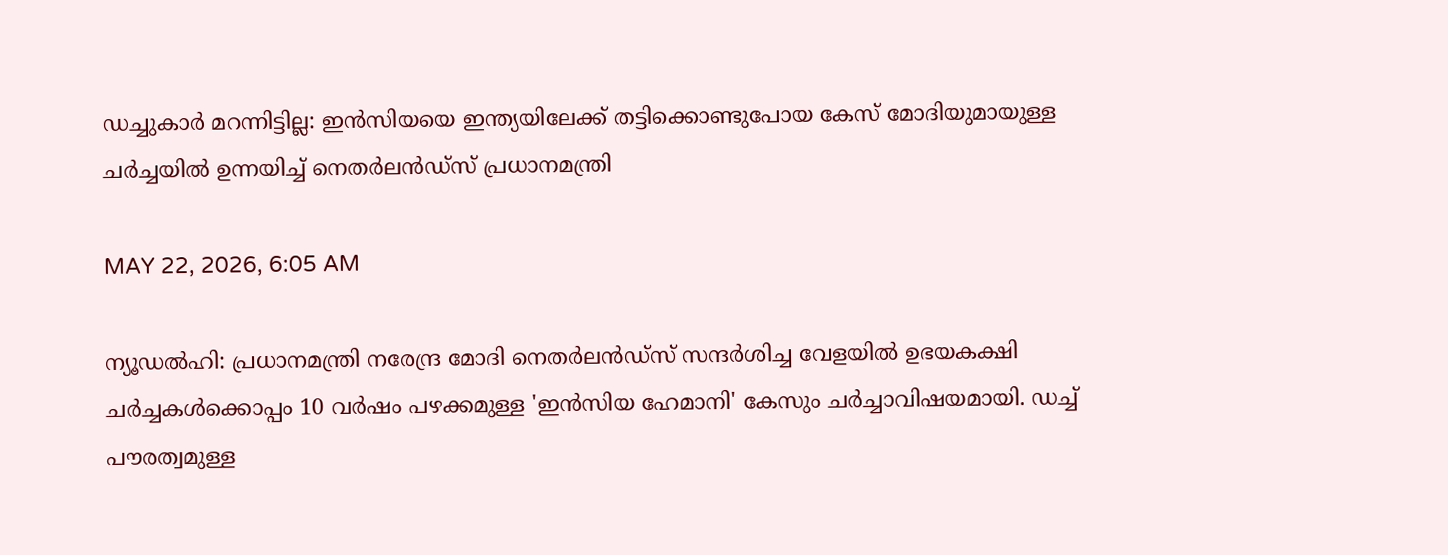ഡച്ചുകാര്‍ മറന്നിട്ടില്ല: ഇന്‍സിയയെ ഇന്ത്യയിലേക്ക് തട്ടിക്കൊണ്ടുപോയ കേസ് മോദിയുമായുള്ള ചര്‍ച്ചയില്‍ ഉന്നയിച്ച് നെതര്‍ലന്‍ഡ്സ് പ്രധാനമന്ത്രി

MAY 22, 2026, 6:05 AM

ന്യൂഡല്‍ഹി: പ്രധാനമന്ത്രി നരേന്ദ്ര മോദി നെതര്‍ലന്‍ഡ്സ് സന്ദര്‍ശിച്ച വേളയില്‍ ഉഭയകക്ഷി ചര്‍ച്ചകള്‍ക്കൊപ്പം 10 വര്‍ഷം പഴക്കമുള്ള 'ഇന്‍സിയ ഹേമാനി' കേസും ചര്‍ച്ചാവിഷയമായി. ഡച്ച് പൗരത്വമുള്ള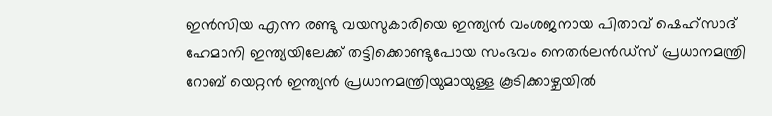ഇന്‍സിയ എന്ന രണ്ടു വയസുകാരിയെ ഇന്ത്യന്‍ വംശജനായ പിതാവ് ഷെഹ്സാദ് ഹേമാനി ഇന്ത്യയിലേക്ക് തട്ടിക്കൊണ്ടുപോയ സംഭവം നെതര്‍ലന്‍ഡ്സ് പ്രധാനമന്ത്രി റോബ് യെറ്റന്‍ ഇന്ത്യന്‍ പ്രധാനമന്ത്രിയുമായുള്ള കൂടിക്കാഴ്ചയില്‍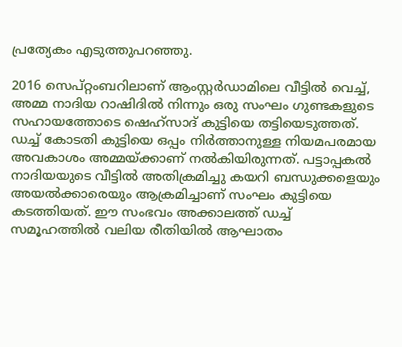പ്രത്യേകം എടുത്തുപറഞ്ഞു.

2016 സെപ്റ്റംബറിലാണ് ആംസ്റ്റര്‍ഡാമിലെ വീട്ടില്‍ വെച്ച്, അമ്മ നാദിയ റാഷിദില്‍ നിന്നും ഒരു സംഘം ഗുണ്ടകളുടെ സഹായത്തോടെ ഷെഹ്സാദ് കുട്ടിയെ തട്ടിയെടുത്തത്. ഡച്ച് കോടതി കുട്ടിയെ ഒപ്പം നിര്‍ത്താനുള്ള നിയമപരമായ അവകാശം അമ്മയ്ക്കാണ് നല്‍കിയിരുന്നത്. പട്ടാപ്പകല്‍ നാദിയയുടെ വീട്ടില്‍ അതിക്രമിച്ചു കയറി ബന്ധുക്കളെയും അയല്‍ക്കാരെയും ആക്രമിച്ചാണ് സംഘം കുട്ടിയെ കടത്തിയത്. ഈ സംഭവം അക്കാലത്ത് ഡച്ച് സമൂഹത്തില്‍ വലിയ രീതിയില്‍ ആഘാതം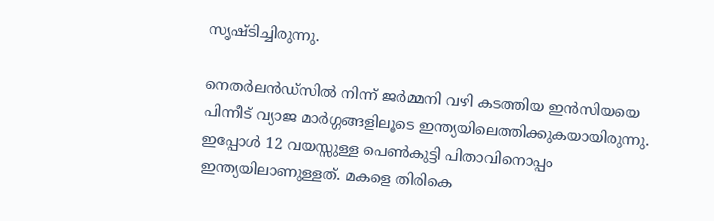സൃഷ്ടിച്ചിരുന്നു.

നെതര്‍ലന്‍ഡ്സില്‍ നിന്ന് ജര്‍മ്മനി വഴി കടത്തിയ ഇന്‍സിയയെ പിന്നീട് വ്യാജ മാര്‍ഗ്ഗങ്ങളിലൂടെ ഇന്ത്യയിലെത്തിക്കുകയായിരുന്നു. ഇപ്പോള്‍ 12 വയസ്സുള്ള പെണ്‍കുട്ടി പിതാവിനൊപ്പം ഇന്ത്യയിലാണുള്ളത്. മകളെ തിരികെ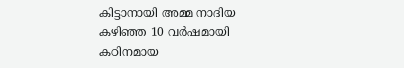കിട്ടാനായി അമ്മ നാദിയ കഴിഞ്ഞ 10 വര്‍ഷമായി കഠിനമായ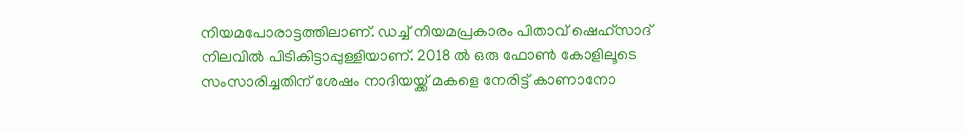നിയമപോരാട്ടത്തിലാണ്. ഡച്ച് നിയമപ്രകാരം പിതാവ് ഷെഹ്സാദ് നിലവില്‍ പിടികിട്ടാപ്പുള്ളിയാണ്. 2018 ല്‍ ഒരു ഫോണ്‍ കോളിലൂടെ സംസാരിച്ചതിന് ശേഷം നാദിയയ്ക്ക് മകളെ നേരിട്ട് കാണാനോ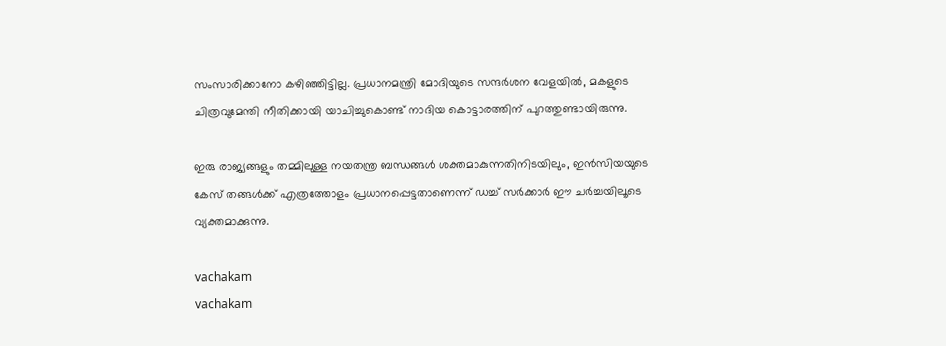സംസാരിക്കാനോ കഴിഞ്ഞിട്ടില്ല. പ്രധാനമന്ത്രി മോദിയുടെ സന്ദര്‍ശന വേളയില്‍, മകളുടെ ചിത്രവുമേന്തി നീതിക്കായി യാചിച്ചുകൊണ്ട് നാദിയ കൊട്ടാരത്തിന് പുറത്തുണ്ടായിരുന്നു.

ഇരു രാജ്യങ്ങളും തമ്മിലുള്ള നയതന്ത്ര ബന്ധങ്ങള്‍ ശക്തമാകുന്നതിനിടയിലും, ഇന്‍സിയയുടെ കേസ് തങ്ങള്‍ക്ക് എത്രത്തോളം പ്രധാനപ്പെട്ടതാണെന്ന് ഡച്ച് സര്‍ക്കാര്‍ ഈ ചര്‍ച്ചയിലൂടെ വ്യക്തമാക്കുന്നു.

vachakam
vachakam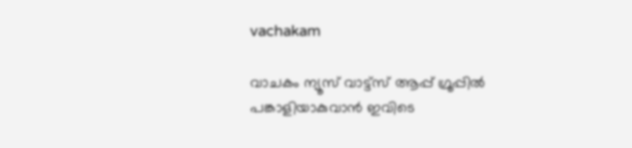vachakam

വാചകം ന്യൂസ് വാട്ട്സ് ആപ്പ് ഗ്രൂപ്പിൽ പങ്കാളിയാകുവാൻ ഇവിടെ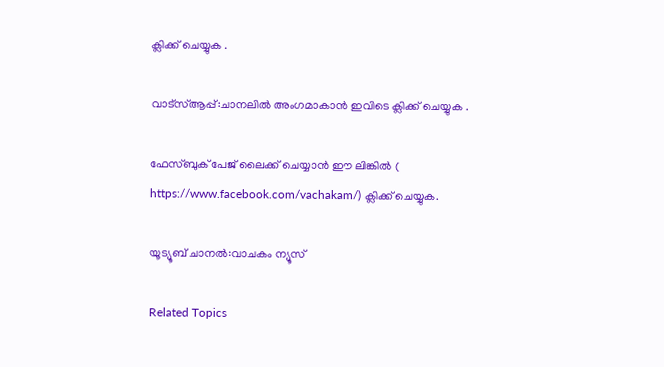ക്ലിക്ക് ചെയ്യുക .

വാട്സ്ആപ്പ്:ചാനലിൽ അംഗമാകാൻ ഇവിടെ ക്ലിക്ക് ചെയ്യുക .

ഫേസ്ബുക് പേജ് ലൈക്ക് ചെയ്യാൻ ഈ ലിങ്കിൽ (
https://www.facebook.com/vachakam/) ക്ലിക്ക് ചെയ്യുക.

യൂട്യൂബ് ചാനൽ:വാചകം ന്യൂസ്

Related Topics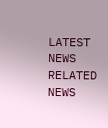LATEST NEWS
RELATED NEWS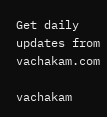Get daily updates from vachakam.com

vachakam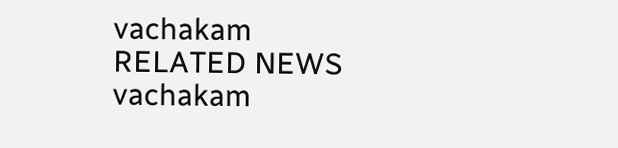vachakam
RELATED NEWS
vachakam